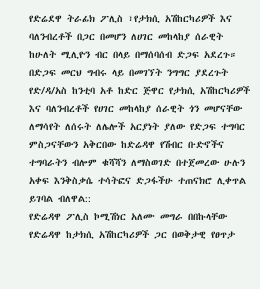የድሬደዋ ትራፊክ ፖሊስ ፣የታክሲ አሽከርካሪዎች እና ባለንብረቶች በጋር በመሆን ለሀገር መከላከያ ሰራዊት ከሁለት ሚሊዮን ብር በላይ በማሰባሰብ ድጋፍ አደረጉ።
በድጋፍ መርህ ግብሩ ላይ በመገኘት ንግግር ያደረጉት የድ/ዳ/አስ ከንቲባ አቶ ከድር ጅዋር የታክሲ አሽከርካሪዎች እና ባለንብረቶች የሀገር መከላከያ ሰራዊት ጎን መሆናቸው ለማሳየት ለሰሩት ለሌሎች አርያነት ያለው የድጋፍ ተግባር ምስጋናቸውን አቅርበው ከድሬዳዋ የሽብር ቡድኖችና ተግባራትን ብሎም ቁሻሻን ለማስወገድ በተጀመረው ሁሉን አቀፍ እንቅስቃሴ ተሳትፎና ድጋፋችሁ ተጠናክሮ ሊቀጥል ይገባል ብለዋል::
የድሬዳዋ ፖሊስ ኮሚሽነር አለሙ መግራ በበኩላቸው የድሬዳዋ ከታክሲ አሽከርካሪዎች ጋር በወቅታዊ የፀጥታ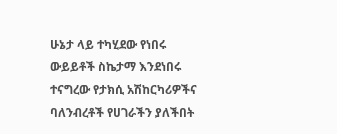ሁኔታ ላይ ተካሂደው የነበሩ ውይይቶች ስኬታማ እንደነበሩ ተናግረው የታክሲ አሽከርካሪዎችና ባለንብረቶች የሀገራችን ያለችበት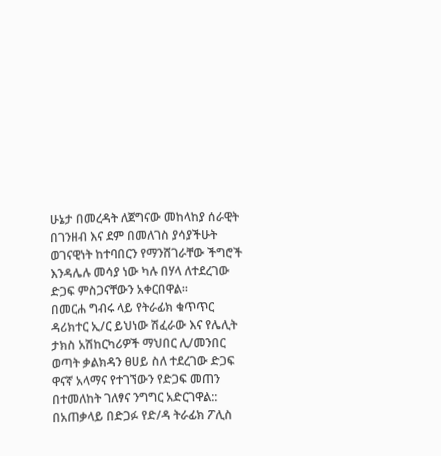ሁኔታ በመረዳት ለጀግናው መከላከያ ሰራዊት በገንዘብ እና ደም በመለገስ ያሳያችሁት ወገናዊነት ከተባበርን የማንሸገራቸው ችግሮች እንዳሌሉ መሳያ ነው ካሉ በሃላ ለተደረገው ድጋፍ ምስጋናቸውን አቀርበዋል።
በመርሐ ግብሩ ላይ የትራፊክ ቁጥጥር ዳሪክተር ኢ/ር ይህነው ሽፈራው እና የሌሊት ታክስ አሽከርካሪዎች ማህበር ሊ/መንበር ወጣት ቃልክዳን ፀሀይ ስለ ተደረገው ድጋፍ ዋናኛ አላማና የተገኘውን የድጋፍ መጠን በተመለከት ገለፃና ንግግር አድርገዋል::
በአጠቃላይ በድጋፉ የድ/ዳ ትራፊክ ፖሊስ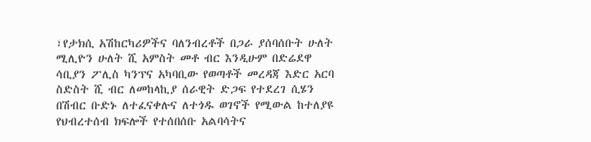፣የታክሲ አሽከርካሪዎችና ባለንብረቶች በጋራ ያሰባሰቡት ሁለት ሚሊዮን ሁለት ሺ አምስት መቶ ብር እንዲሁም በድሬደዋ ሳቢያን ፖሊስ ካንፕና አካባቢው የወጣቶች መረዳጃ እድር አርባ ስድስት ሺ ብር ለመከላኪያ ሰራዊት ድጋፍ የተደረገ ሲሄን በሽብር ቡድኑ ለተፈናቀሉና ለተጎዱ ወገኖች የሚውል ከተለያዩ የህብረተሰብ ክፍሎች የተሰበሰቡ አልባሳትና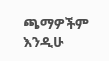ጫማዎችም እንዲሁ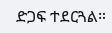ድጋፍ ተደርጓል።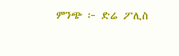ምንጭ ፦ ድሬ ፖሊስ